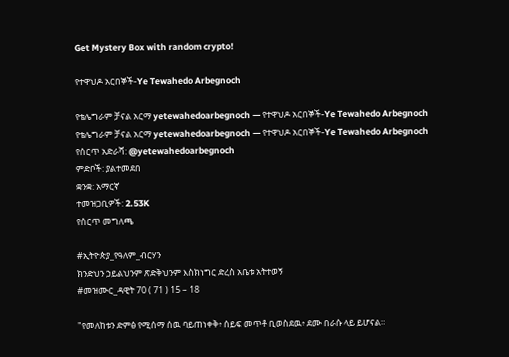Get Mystery Box with random crypto!

የተዋህዶ አርበኞች-Ye Tewahedo Arbegnoch

የቴሌግራም ቻናል አርማ yetewahedoarbegnoch — የተዋህዶ አርበኞች-Ye Tewahedo Arbegnoch
የቴሌግራም ቻናል አርማ yetewahedoarbegnoch — የተዋህዶ አርበኞች-Ye Tewahedo Arbegnoch
የሰርጥ አድራሻ: @yetewahedoarbegnoch
ምድቦች: ያልተመደበ
ቋንቋ: አማርኛ
ተመዝጋቢዎች: 2.53K
የሰርጥ መግለጫ

#ኢትዮጵያ_የዓለም_ብርሃን
ክንድህን ኃይልህንም ጽድቅህንም እስክነግር ድረስ አቤቱ አትተወኝ
#መዝሙር_ዳዊት 70 ( 71 ) 15 – 18

"የመለከቱን ድምፅ የሚሰማ ሰዉ ባይጠነቀቅ፥ ሰይፍ መጥቶ ቢወስደዉ፥ ደሙ በራሱ ላይ ይሆናል።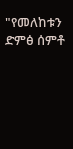"የመለከቱን ድምፅ ሰምቶ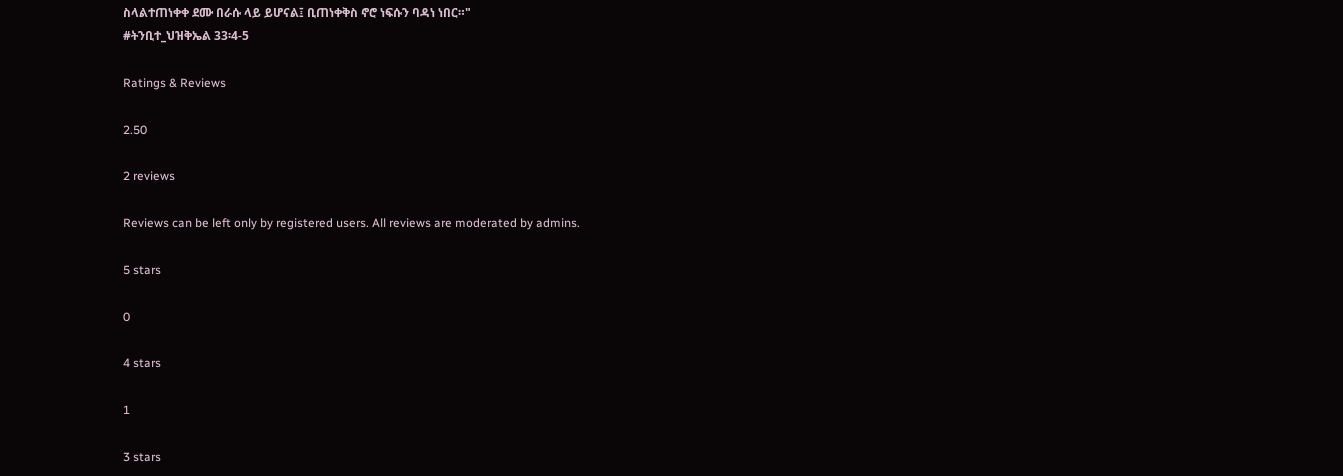ስላልተጠነቀቀ ደሙ በራሱ ላይ ይሆናል፤ ቢጠነቀቅስ ኖሮ ነፍሱን ባዳነ ነበር።"
#ትንቢተ_ህዝቅኤል 33፡4-5

Ratings & Reviews

2.50

2 reviews

Reviews can be left only by registered users. All reviews are moderated by admins.

5 stars

0

4 stars

1

3 stars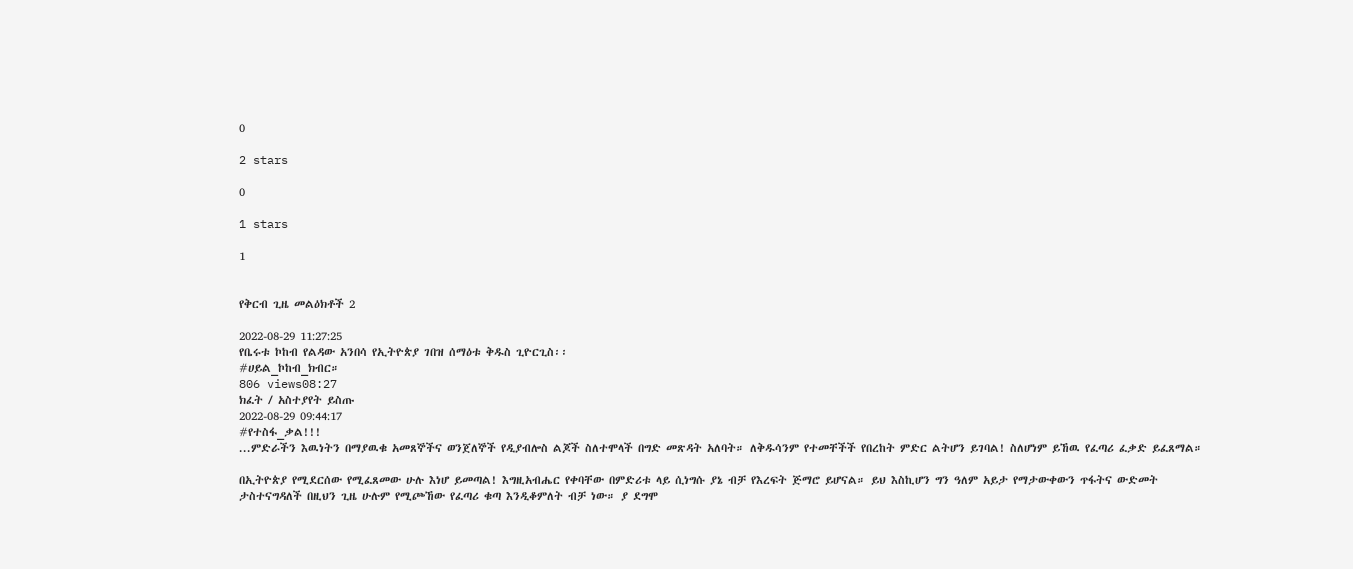0

2 stars

0

1 stars

1


የቅርብ ጊዜ መልዕክቶች 2

2022-08-29 11:27:25
የቤሩቱ ኮከብ የልዳው አንበሳ የኢትዮጵያ ገበዝ ሰማዕቱ ቅዱስ ጊዮርጊስ፡፡
#ሀይል_ኮከብ_ክብር።
806 views08:27
ክፈት / አስተያየት ይስጡ
2022-08-29 09:44:17
#የተስፋ_ቃል!!!
...ምድራችን እዉነትን በማያዉቁ አመጸኞችና ወንጀለኞች የዲያብሎስ ልጆች ስለተሞላች በግድ መጽዳት አለባት። ለቅዱሳንም የተመቸችች የበረከት ምድር ልትሆን ይገባል! ስለሆነም ይኸዉ የፈጣሪ ፈቃድ ይፈጸማል።

በኢትዮጵያ የሚደርሰው የሚፈጸመው ሁሉ እነሆ ይመጣል! እግዚአብሔር የቀባቸው በምድሪቱ ላይ ሲነግሱ ያኔ ብቻ የእረፍት ጅማሮ ይሆናል። ይህ እስኪሆን ግን ዓለም አይታ የማታውቀውን ጥፋትና ውድመት
ታስተናግዳለች በዚህን ጊዜ ሁሉም የሚጮኸው የፈጣሪ ቁጣ እንዲቆምለት ብቻ ነው። ያ ደግሞ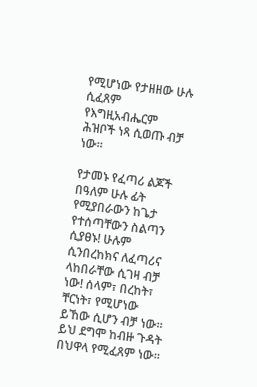የሚሆነው የታዘዘው ሁሉ ሲፈጸም የእግዚአብሔርም ሕዝቦች ነጻ ሲወጡ ብቻ ነው።

የታመኑ የፈጣሪ ልጆች በዓለም ሁሉ ፊት የሚያበራውን ከጌታ የተሰጣቸውን ስልጣን ሲያፀኑ! ሁሉም ሲንበረከክና ለፈጣሪና ላከበራቸው ሲገዛ ብቻ ነው! ሰላም፣ በረከት፣ ቸርነት፣ የሚሆነው ይኸው ሲሆን ብቻ ነው። ይህ ደግሞ ከብዙ ጉዳት በህዋላ የሚፈጸም ነው።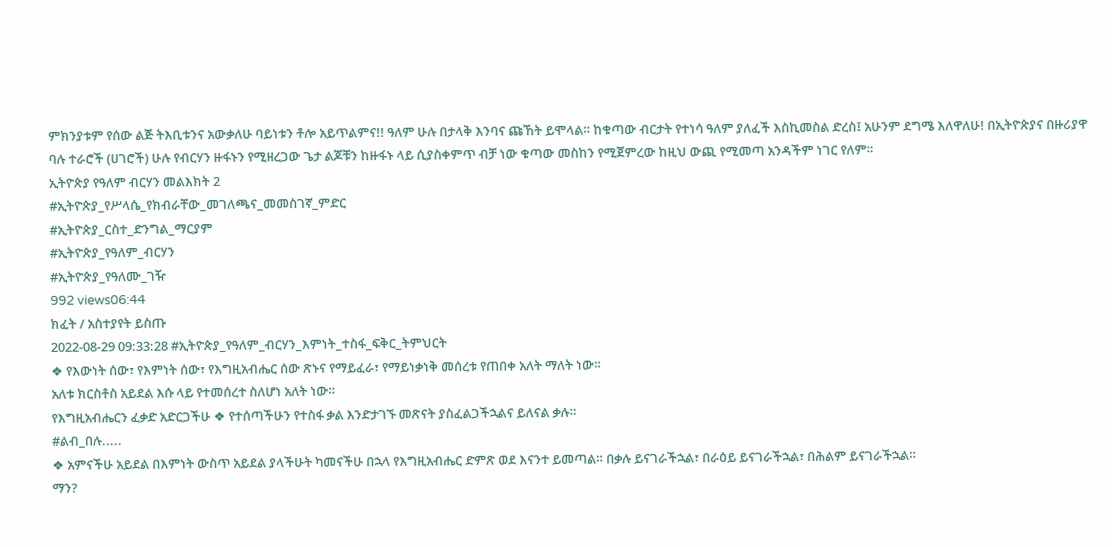ምክንያቱም የሰው ልጅ ትእቢቱንና አውቃለሁ ባይነቱን ቶሎ አይጥልምና!! ዓለም ሁሉ በታላቅ እንባና ጩኸት ይሞላል። ከቁጣው ብርታት የተነሳ ዓለም ያለፈች እስኪመስል ድረስ፤ አሁንም ደግሜ እለዋለሁ! በኢትዮጵያና በዙሪያዋ ባሉ ተራሮች (ሀገሮች) ሁሉ የብርሃን ዙፋኑን የሚዘረጋው ጌታ ልጆቹን ከዙፋኑ ላይ ሲያስቀምጥ ብቻ ነው ቁጣው መስከን የሚጀምረው ከዚህ ውጪ የሚመጣ አንዳችም ነገር የለም።
ኢትዮጵያ የዓለም ብርሃን መልእክት 2
#ኢትዮጵያ_የሥላሴ_የክብራቸው_መገለጫና_መመስገኛ_ምድር
#ኢትዮጵያ_ርስተ_ድንግል_ማርያም
#ኢትዮጵያ_የዓለም_ብርሃን
#ኢትዮጵያ_የዓለሙ_ገዥ
992 views06:44
ክፈት / አስተያየት ይስጡ
2022-08-29 09:33:28 #ኢትዮጵያ_የዓለም_ብርሃን_እምነት_ተስፋ_ፍቅር_ትምህርት
❖ የእውነት ሰው፣ የእምነት ሰው፣ የእግዚአብሔር ሰው ጽኑና የማይፈራ፣ የማይነቃነቅ መሰረቱ የጠበቀ አለት ማለት ነው።
አለቱ ክርስቶስ አይደል እሱ ላይ የተመሰረተ ስለሆነ አለት ነው።
የእግዚአብሔርን ፈቃድ አድርጋችሁ ❖ የተሰጣችሁን የተስፋ ቃል እንድታገኙ መጽናት ያስፈልጋችኋልና ይለናል ቃሉ።
#ልብ_በሉ.....
❖ አምናችሁ አይደል በእምነት ውስጥ አይደል ያላችሁት ካመናችሁ በኋላ የእግዚአብሔር ድምጽ ወደ እናንተ ይመጣል። በቃሉ ይናገራችኋል፣ በራዕይ ይናገራችኋል፣ በሕልም ይናገራችኋል።
ማን?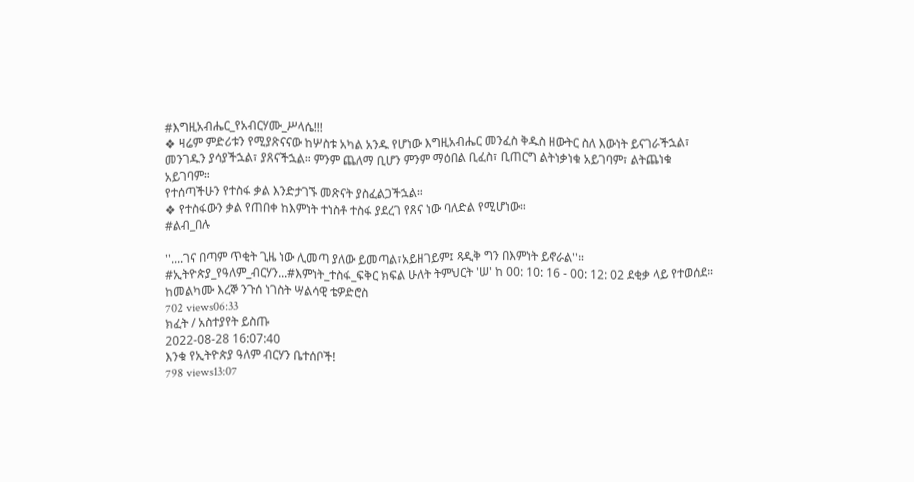#እግዚአብሔር_የአብርሃሙ_ሥላሴ!!!
❖ ዛሬም ምድሪቱን የሚያጽናናው ከሦስቱ አካል አንዱ የሆነው እግዚአብሔር መንፈስ ቅዱስ ዘውትር ስለ እውነት ይናገራችኋል፣ መንገዱን ያሳያችኋል፣ ያጸናችኋል። ምንም ጨለማ ቢሆን ምንም ማዕበል ቢፈስ፣ ቢጠርግ ልትነቃነቁ አይገባም፣ ልትጨነቁ አይገባም።
የተሰጣችሁን የተስፋ ቃል እንድታገኙ መጽናት ያስፈልጋችኋል።
❖ የተስፋውን ቃል የጠበቀ ከእምነት ተነስቶ ተስፋ ያደረገ የጸና ነው ባለድል የሚሆነው።
#ልብ_በሉ

''....ገና በጣም ጥቂት ጊዜ ነው ሊመጣ ያለው ይመጣል፣አይዘገይም፤ ጻዲቅ ግን በእምነት ይኖራል''።
#ኢትዮጵያ_የዓለም_ብርሃን...#እምነት_ተስፋ_ፍቅር ክፍል ሁለት ትምህርት 'ሠ' ከ 00: 10: 16 - 00: 12: 02 ደቂቃ ላይ የተወሰደ።
ከመልካሙ እረኞ ንጉሰ ነገስት ሣልሳዊ ቴዎድሮስ
702 views06:33
ክፈት / አስተያየት ይስጡ
2022-08-28 16:07:40
እንቁ የኢትዮጵያ ዓለም ብርሃን ቤተሰቦች!
798 views13:07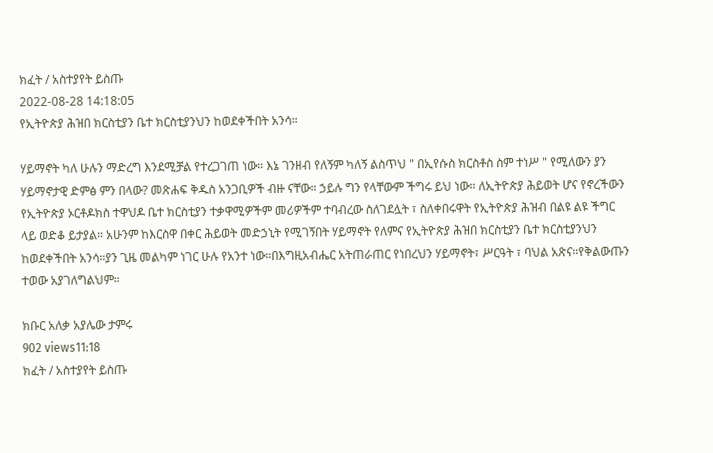ክፈት / አስተያየት ይስጡ
2022-08-28 14:18:05
የኢትዮጵያ ሕዝበ ክርስቲያን ቤተ ክርስቲያንህን ከወደቀችበት አንሳ።

ሃይማኖት ካለ ሁሉን ማድረግ እንደሚቻል የተረጋገጠ ነው። እኔ ገንዘብ የለኝም ካለኝ ልስጥህ " በኢየሱስ ክርስቶስ ስም ተነሥ " የሚለውን ያን ሃይማኖታዊ ድምፅ ምን በላው? መጽሐፍ ቅዱስ አንጋቢዎች ብዙ ናቸው። ኃይሉ ግን የላቸውም ችግሩ ይህ ነው። ለኢትዮጵያ ሕይወት ሆና የኖረችውን የኢትዮጵያ ኦርቶዶክስ ተዋህዶ ቤተ ክርስቲያን ተቃዋሚዎችም መሪዎችም ተባብረው ስለገደሏት ፣ ስለቀበሩዋት የኢትዮጵያ ሕዝብ በልዩ ልዩ ችግር ላይ ወድቆ ይታያል። አሁንም ከእርስዋ በቀር ሕይወት መድኃኒት የሚገኝበት ሃይማኖት የለምና የኢትዮጵያ ሕዝበ ክርስቲያን ቤተ ክርስቲያንህን ከወደቀችበት አንሳ።ያን ጊዜ መልካም ነገር ሁሉ የአንተ ነው።በእግዚአብሔር አትጠራጠር የነበረህን ሃይማኖት፣ ሥርዓት ፣ ባህል አጽና።የቅልውጡን ተወው አያገለግልህም።

ክቡር አለቃ አያሌው ታምሩ
902 views11:18
ክፈት / አስተያየት ይስጡ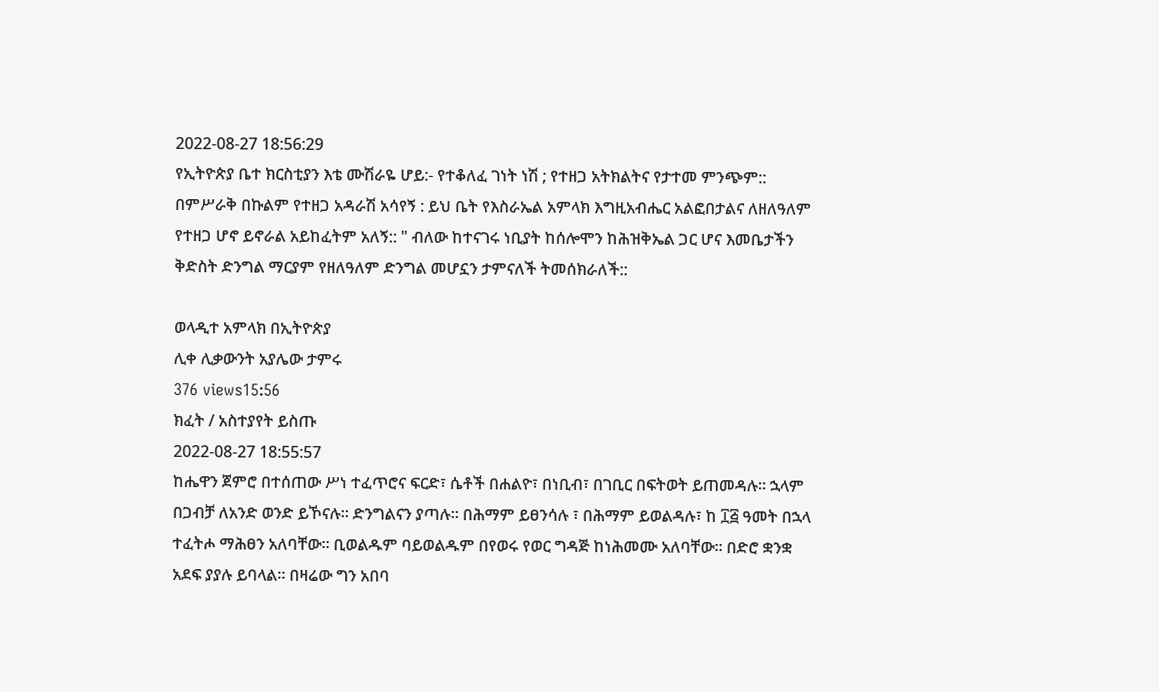2022-08-27 18:56:29
የኢትዮጵያ ቤተ ክርስቲያን እቴ ሙሽራዬ ሆይ:- የተቆለፈ ገነት ነሽ ; የተዘጋ አትክልትና የታተመ ምንጭም:: በምሥራቅ በኩልም የተዘጋ አዳራሽ አሳየኝ : ይህ ቤት የእስራኤል አምላክ እግዚአብሔር አልፎበታልና ለዘለዓለም የተዘጋ ሆኖ ይኖራል አይከፈትም አለኝ:: " ብለው ከተናገሩ ነቢያት ከሰሎሞን ከሕዝቅኤል ጋር ሆና እመቤታችን ቅድስት ድንግል ማርያም የዘለዓለም ድንግል መሆኗን ታምናለች ትመሰክራለች::

ወላዲተ አምላክ በኢትዮጵያ
ሊቀ ሊቃውንት አያሌው ታምሩ
376 views15:56
ክፈት / አስተያየት ይስጡ
2022-08-27 18:55:57
ከሔዋን ጀምሮ በተሰጠው ሥነ ተፈጥሮና ፍርድ፣ ሴቶች በሐልዮ፣ በነቢብ፣ በገቢር በፍትወት ይጠመዳሉ። ኋላም በጋብቻ ለአንድ ወንድ ይኾናሉ። ድንግልናን ያጣሉ። በሕማም ይፀንሳሉ ፣ በሕማም ይወልዳሉ፣ ከ ፲፭ ዓመት በኋላ ተፈትሖ ማሕፀን አለባቸው። ቢወልዱም ባይወልዱም በየወሩ የወር ግዳጅ ከነሕመሙ አለባቸው። በድሮ ቋንቋ አደፍ ያያሉ ይባላል። በዛሬው ግን አበባ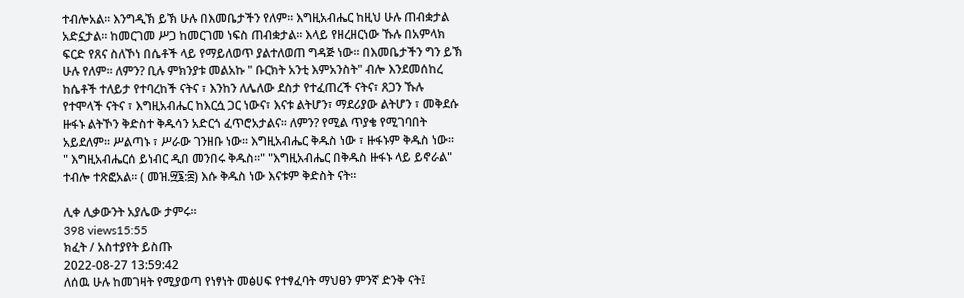ተብሎአል። እንግዲኽ ይኽ ሁሉ በእመቤታችን የለም። እግዚአብሔር ከዚህ ሁሉ ጠብቋታል አድኗታል። ከመርገመ ሥጋ ከመርገመ ነፍስ ጠብቋታል። እላይ የዘረዘርነው ኹሉ በአምላክ ፍርድ የጸና ስለኾነ በሴቶች ላይ የማይለወጥ ያልተለወጠ ግዳጅ ነው። በእመቤታችን ግን ይኽ ሁሉ የለም። ለምን? ቢሉ ምክንያቱ መልአኩ " ቡርክት አንቲ እምአንስት" ብሎ እንደመሰከረ ከሴቶች ተለይታ የተባረከች ናትና ፣ እንከን ለሌለው ደስታ የተፈጠረች ናትና፣ ጸጋን ኹሉ የተሞላች ናትና ፣ እግዚአብሔር ከእርሷ ጋር ነውና፣ እናቱ ልትሆን፣ ማደሪያው ልትሆን ፣ መቅደሱ ዙፋኑ ልትኾን ቅድስተ ቅዱሳን አድርጎ ፈጥሮአታልና። ለምን? የሚል ጥያቄ የሚገባበት አይደለም። ሥልጣኑ ፣ ሥራው ገንዘቡ ነው። እግዚአብሔር ቅዱስ ነው ፣ ዙፋኑም ቅዱስ ነው።
" እግዚአብሔርሰ ይነብር ዲበ መንበሩ ቅዱስ።" "እግዚአብሔር በቅዱስ ዙፋኑ ላይ ይኖራል" ተብሎ ተጽፎአል። ( መዝ.፵፮:፰) እሱ ቅዱስ ነው እናቱም ቅድስት ናት።

ሊቀ ሊቃውንት አያሌው ታምሩ።
398 views15:55
ክፈት / አስተያየት ይስጡ
2022-08-27 13:59:42
ለሰዉ ሁሉ ከመገዛት የሚያወጣ የነፃነት መፅሀፍ የተፃፈባት ማህፀን ምንኛ ድንቅ ናት፤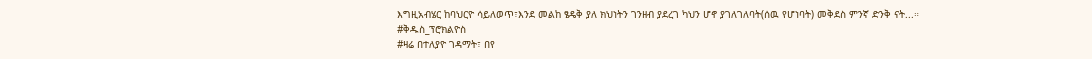እግዚአብሄር ከባህርዮ ሳይለወጥ፣እንደ መልከ ፄዴቅ ያለ ክህነትን ገንዘብ ያደረገ ካህን ሆኖ ያገለገለባት(ሰዉ የሆነባት) መቅደስ ምንኛ ድንቅ ናት...።
#ቅዱስ_ፕሮክልዮስ
#ዛሬ በተለያዮ ገዳማት፣ በየ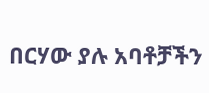በርሃው ያሉ አባቶቻችን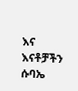እና እናቶቻችን ሱባኤ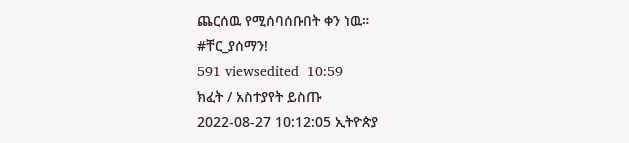ጨርሰዉ የሚሰባሰቡበት ቀን ነዉ።
#ቸር_ያሰማን!
591 viewsedited  10:59
ክፈት / አስተያየት ይስጡ
2022-08-27 10:12:05 ኢትዮጵያ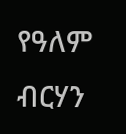የዓለም ብርሃን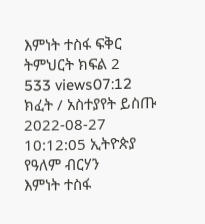እምነት ተስፋ ፍቅር
ትምህርት ክፍል 2
533 views07:12
ክፈት / አስተያየት ይስጡ
2022-08-27 10:12:05 ኢትዮጵያ የዓለም ብርሃን
እምነት ተስፋ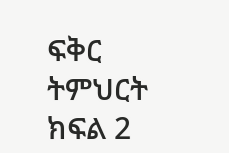ፍቅር
ትምህርት ክፍል 2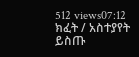512 views07:12
ክፈት / አስተያየት ይስጡ